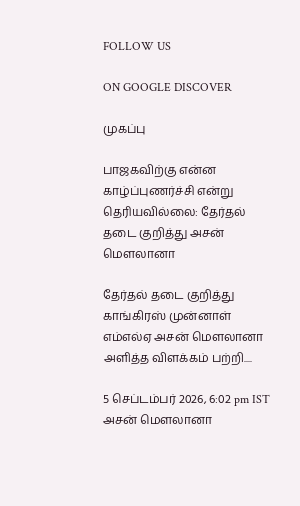FOLLOW US

ON GOOGLE DISCOVER

முகப்பு

பாஜகவிற்கு என்ன காழ்ப்புணர்ச்சி என்று தெரியவில்லை: தேர்தல் தடை குறித்து அசன் மௌலானா

தேர்தல் தடை குறித்து காங்கிரஸ் முன்னாள் எம்எல்ஏ அசன் மௌலானா அளித்த விளக்கம் பற்றி....

5 செப்டம்பர் 2026, 6:02 pm IST
அசன் மௌலானா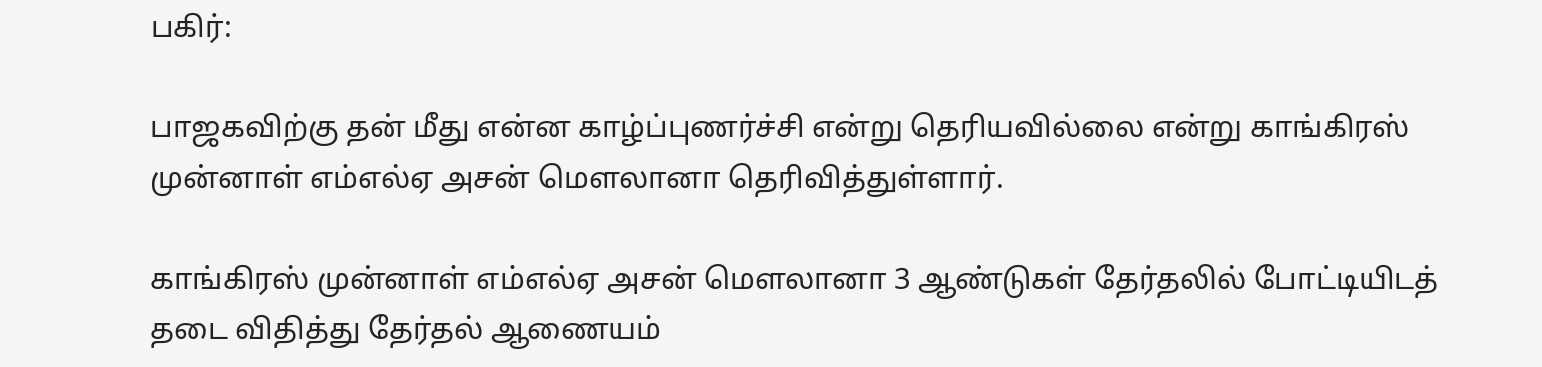பகிர்:

பாஜகவிற்கு தன் மீது என்ன காழ்ப்புணர்ச்சி என்று தெரியவில்லை என்று காங்கிரஸ் முன்னாள் எம்எல்ஏ அசன் மௌலானா தெரிவித்துள்ளார்.

காங்கிரஸ் முன்னாள் எம்எல்ஏ அசன் மௌலானா 3 ஆண்டுகள் தேர்தலில் போட்டியிடத் தடை விதித்து தேர்தல் ஆணையம்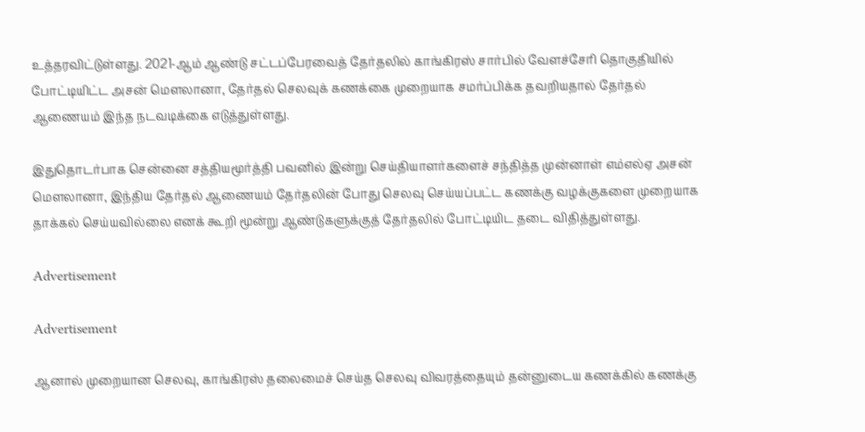உத்தரவிட்டுள்ளது. 2021-ஆம் ஆண்டு சட்டப்பேரவைத் தேர்தலில் காங்கிரஸ் சார்பில் வேளச்சேரி தொகுதியில் போட்டியிட்ட அசன் மௌலானா, தேர்தல் செலவுக் கணக்கை முறையாக சமர்ப்பிக்க தவறியதால் தேர்தல் ஆணையம் இந்த நடவடிக்கை எடுத்துள்ளது.

இதுதொடர்பாக சென்னை சத்தியமூர்த்தி பவனில் இன்று செய்தியாளர்களைச் சந்தித்த முன்னாள் எம்எல்ஏ அசன் மௌலானா, இந்திய தேர்தல் ஆணையம் தேர்தலின் போது செலவு செய்யப்பட்ட கணக்கு வழக்குகளை முறையாக தாக்கல் செய்யவில்லை எனக் கூறி மூன்று ஆண்டுகளுக்குத் தேர்தலில் போட்டியிட தடை விதித்துள்ளது.

Advertisement

Advertisement

ஆனால் முறையான செலவு, காங்கிரஸ் தலைமைச் செய்த செலவு விவரத்தையும் தன்னுடைய கணக்கில் கணக்கு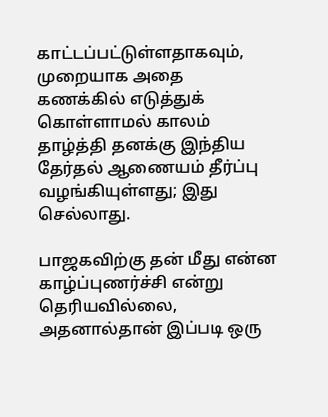காட்டப்பட்டுள்ளதாகவும், முறையாக அதை கணக்கில் எடுத்துக் கொள்ளாமல் காலம் தாழ்த்தி தனக்கு இந்திய தேர்தல் ஆணையம் தீர்ப்பு வழங்கியுள்ளது; இது செல்லாது.

பாஜகவிற்கு தன் மீது என்ன காழ்ப்புணர்ச்சி என்று தெரியவில்லை, அதனால்தான் இப்படி ஒரு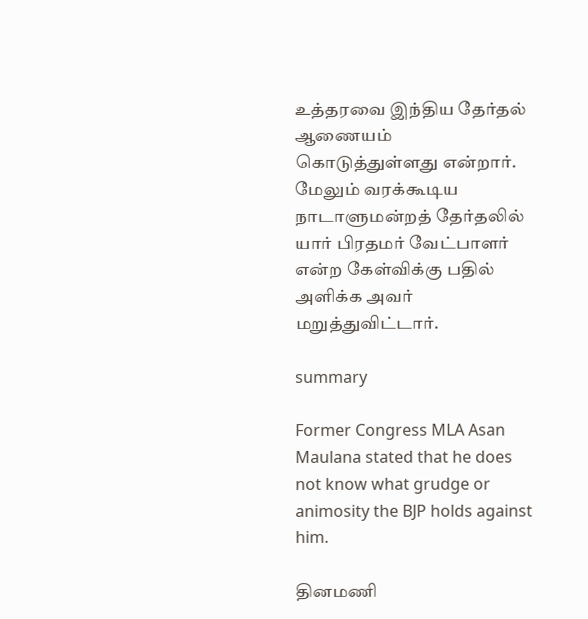உத்தரவை இந்திய தேர்தல் ஆணையம் கொடுத்துள்ளது என்றார். மேலும் வரக்கூடிய நாடாளுமன்றத் தேர்தலில் யார் பிரதமர் வேட்பாளர் என்ற கேள்விக்கு பதில் அளிக்க அவர் மறுத்துவிட்டார்.

summary

Former Congress MLA Asan Maulana stated that he does not know what grudge or animosity the BJP holds against him.

தினமணி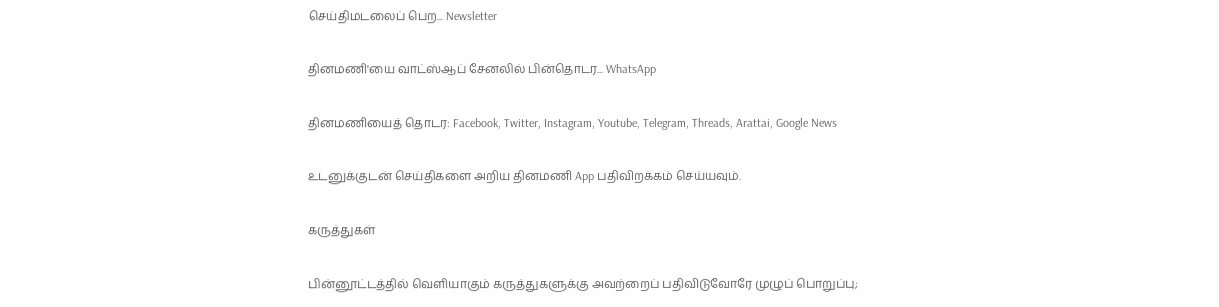செய்திமடலைப் பெற... Newsletter

தினமணி'யை வாட்ஸ்ஆப் சேனலில் பின்தொடர... WhatsApp

தினமணியைத் தொடர: Facebook, Twitter, Instagram, Youtube, Telegram, Threads, Arattai, Google News

உடனுக்குடன் செய்திகளை அறிய தினமணி App பதிவிறக்கம் செய்யவும்.

கருத்துகள்

பின்னூட்டத்தில் வெளியாகும் கருத்துகளுக்கு அவற்றைப் பதிவிடுவோரே முழுப் பொறுப்பு;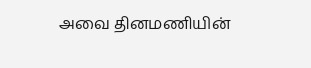அவை தினமணியின்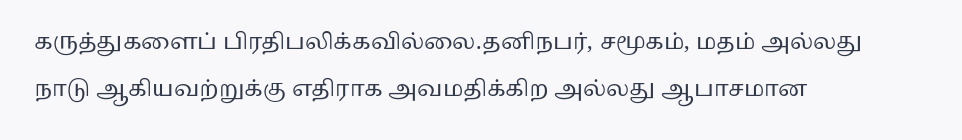கருத்துகளைப் பிரதிபலிக்கவில்லை.தனிநபர், சமூகம், மதம் அல்லது நாடு ஆகியவற்றுக்கு எதிராக அவமதிக்கிற அல்லது ஆபாசமான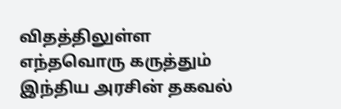விதத்திலுள்ள எந்தவொரு கருத்தும் இந்திய அரசின் தகவல்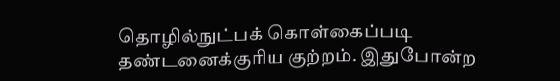தொழில்நுட்பக் கொள்கைப்படி தண்டனைக்குரிய குற்றம். இதுபோன்ற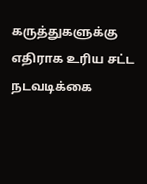கருத்துகளுக்கு எதிராக உரிய சட்ட நடவடிக்கை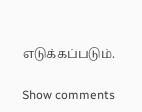எடுக்கப்படும்.

Show comments